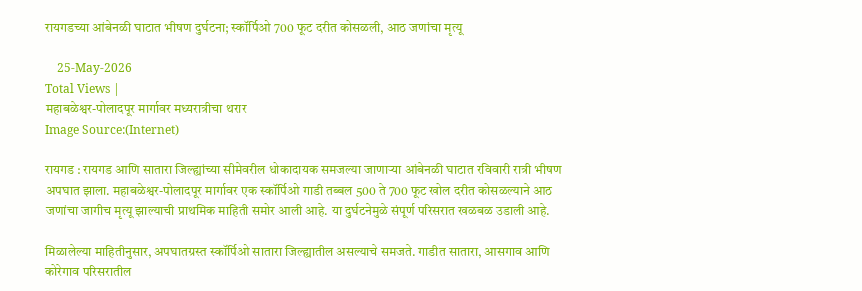रायगडच्या आंबेनळी घाटात भीषण दुर्घटना; स्कॉर्पिओ 700 फूट दरीत कोसळली, आठ जणांचा मृत्यू

    25-May-2026
Total Views |
महाबळेश्वर-पोलादपूर मार्गावर मध्यरात्रीचा थरार
Image Source:(Internet)

रायगड : रायगड आणि सातारा जिल्ह्यांच्या सीमेवरील धोकादायक समजल्या जाणाऱ्या आंबेनळी घाटात रविवारी रात्री भीषण अपघात झाला. महाबळेश्वर-पोलादपूर मार्गावर एक स्कॉर्पिओ गाडी तब्बल 500 ते 700 फूट खोल दरीत कोसळल्याने आठ जणांचा जागीच मृत्यू झाल्याची प्राथमिक माहिती समोर आली आहे. या दुर्घटनेमुळे संपूर्ण परिसरात खळबळ उडाली आहे.

मिळालेल्या माहितीनुसार, अपघातग्रस्त स्कॉर्पिओ सातारा जिल्ह्यातील असल्याचे समजते. गाडीत सातारा, आसगाव आणि कोरेगाव परिसरातील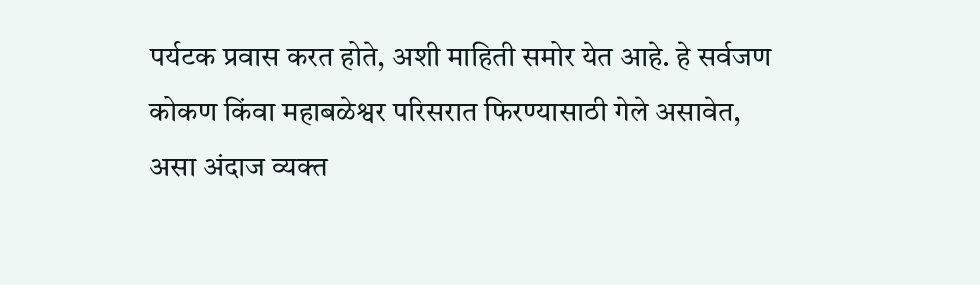पर्यटक प्रवास करत होते, अशी माहिती समोर येत आहे. हे सर्वजण कोकण किंवा महाबळेश्वर परिसरात फिरण्यासाठी गेले असावेत, असा अंदाज व्यक्त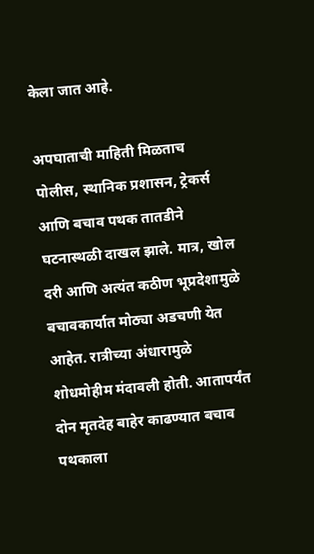केला जात आहे.

अपघाताची माहिती मिळताच पोलीस, स्थानिक प्रशासन, ट्रेकर्स आणि बचाव पथक तातडीने घटनास्थळी दाखल झाले. मात्र, खोल दरी आणि अत्यंत कठीण भूप्रदेशामुळे बचावकार्यात मोठ्या अडचणी येत आहेत. रात्रीच्या अंधारामुळे शोधमोहीम मंदावली होती. आतापर्यंत दोन मृतदेह बाहेर काढण्यात बचाव पथकाला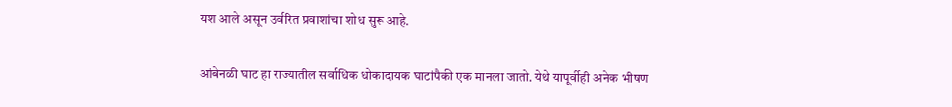यश आले असून उर्वरित प्रवाशांचा शोध सुरू आहे.

आंबेनळी घाट हा राज्यातील सर्वाधिक धोकादायक घाटांपैकी एक मानला जातो. येथे यापूर्वीही अनेक भीषण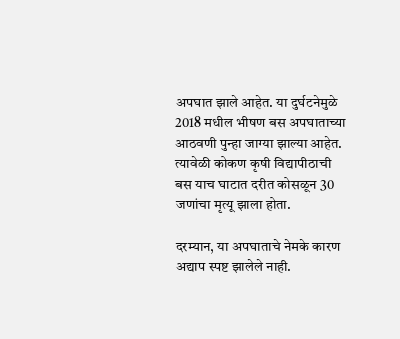अपघात झाले आहेत. या दुर्घटनेमुळे 2018 मधील भीषण बस अपघाताच्या आठवणी पुन्हा जाग्या झाल्या आहेत. त्यावेळी कोकण कृषी विद्यापीठाची बस याच घाटात दरीत कोसळून 30 जणांचा मृत्यू झाला होता.

दरम्यान, या अपघाताचे नेमके कारण अद्याप स्पष्ट झालेले नाही.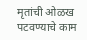मृतांची ओळख पटवण्याचे काम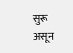सुरू असून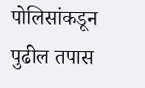पोलिसांकडून पुढील तपास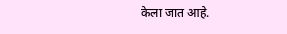केला जात आहे.